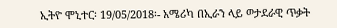ኢትዮ ሞኒተር፡ 19/05/2018፡- አሜሪካ በኢራን ላይ ወታደራዊ ጥቃት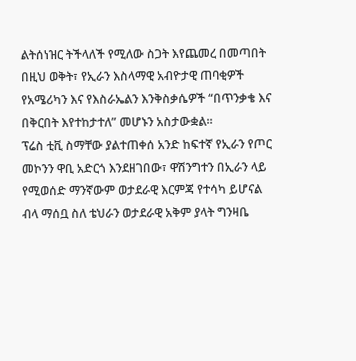ልትሰነዝር ትችላለች የሚለው ስጋት እየጨመረ በመጣበት በዚህ ወቅት፣ የኢራን እስላማዊ አብዮታዊ ጠባቂዎች የአሜሪካን እና የእስራኤልን እንቅስቃሴዎች “በጥንቃቄ እና በቅርበት እየተከታተለ” መሆኑን አስታውቋል።
ፕሬስ ቲቪ ስማቸው ያልተጠቀሰ አንድ ከፍተኛ የኢራን የጦር መኮንን ዋቢ አድርጎ እንደዘገበው፣ ዋሽንግተን በኢራን ላይ የሚወሰድ ማንኛውም ወታደራዊ እርምጃ የተሳካ ይሆናል ብላ ማሰቧ ስለ ቴህራን ወታደራዊ አቅም ያላት ግንዛቤ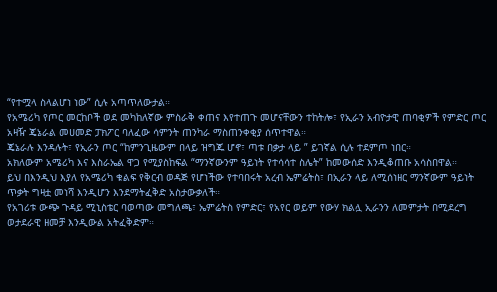“የተሟላ ስላልሆነ ነው” ሲሉ አጣጥለውታል።
የአሜሪካ የጦር መርከቦች ወደ መካከለኛው ምስራቅ ቀጠና እየተጠጉ መሆናቸውን ተከትሎ፣ የኢራን አብዮታዊ ጠባቂዎች የምድር ጦር አዛዥ ጄኔራል መሀመድ ፓክፖር ባለፈው ሳምንት ጠንካራ ማስጠንቀቂያ ሰጥተዋል።
ጄኔራሉ እንዳሉት፣ የኢራን ጦር “ከምንጊዜውም በላይ ዝግጁ ሆኖ፣ ጣቱ በቃታ ላይ ” ይገኛል ሲሉ ተደምጦ ነበር።
አክለውም አሜሪካ እና እስራኤል ዋጋ የሚያስከፍል “ማንኛውንም ዓይነት የተሳሳተ ስሌት” ከመውሰድ እንዲቆጠቡ አሳስበዋል።
ይህ በእንዲህ እያለ የአሜሪካ ቁልፍ የቅርብ ወዳጅ የሆነችው የተባበሩት አረብ ኤምሬትስ፣ በኢራን ላይ ለሚሰነዘር ማንኛውም ዓይነት ጥቃት ግዛቷ መነሻ እንዲሆን እንደማትፈቅድ አስታውቃለች።
የአገሪቱ ውጭ ጉዳይ ሚኒስቴር ባወጣው መግለጫ፣ ኤምሬትስ የምድር፣ የአየር ወይም የውሃ ክልሏ ኢራንን ለመምታት በሚደረግ ወታደራዊ ዘመቻ እንዲውል አትፈቅድም።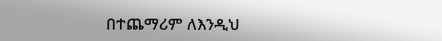በተጨማሪም ለእንዲህ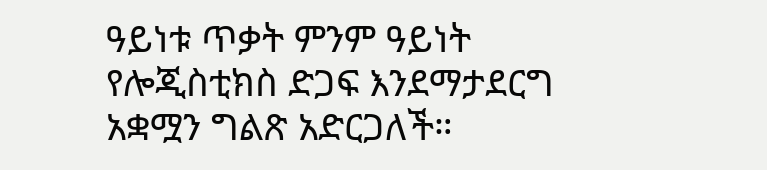ዓይነቱ ጥቃት ምንም ዓይነት የሎጂስቲክስ ድጋፍ እንደማታደርግ አቋሟን ግልጽ አድርጋለች።